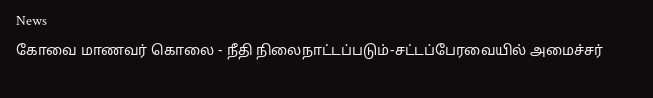News
கோவை மாணவர் கொலை - நீதி நிலைநாட்டப்படும்-சட்டப்பேரவையில் அமைச்சர்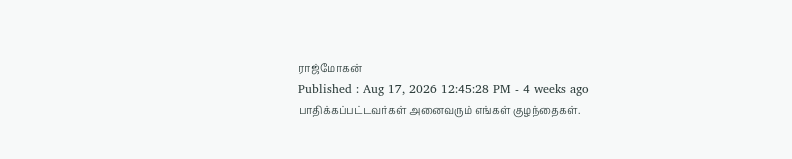ராஜ்மோகன்
Published : Aug 17, 2026 12:45:28 PM - 4 weeks ago
பாதிக்கப்பட்டவர்கள் அனைவரும் எங்கள் குழந்தைகள்.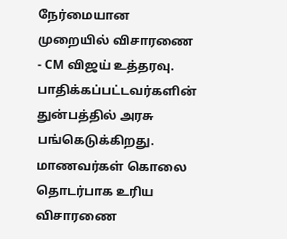நேர்மையான முறையில் விசாரணை - CM விஜய் உத்தரவு. பாதிக்கப்பட்டவர்களின் துன்பத்தில் அரசு பங்கெடுக்கிறது.
மாணவர்கள் கொலை தொடர்பாக உரிய விசாரணை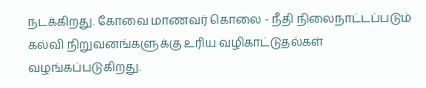நடக்கிறது. கோவை மாணவர் கொலை - நீதி நிலைநாட்டப்படும்
கல்வி நிறுவனங்களுக்கு உரிய வழிகாட்டுதல்கள் வழங்கப்படுகிறது.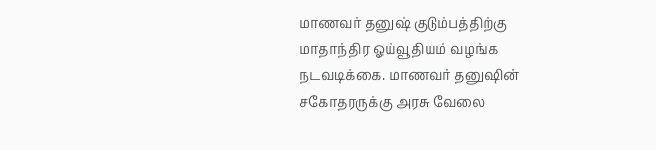மாணவர் தனுஷ் குடும்பத்திற்கு மாதாந்திர ஓய்வூதியம் வழங்க நடவடிக்கை. மாணவர் தனுஷின் சகோதரருக்கு அரசு வேலை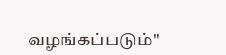வழங்கப்படும்''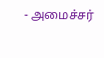- அமைச்சர்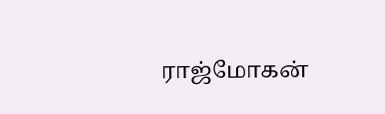ராஜ்மோகன்